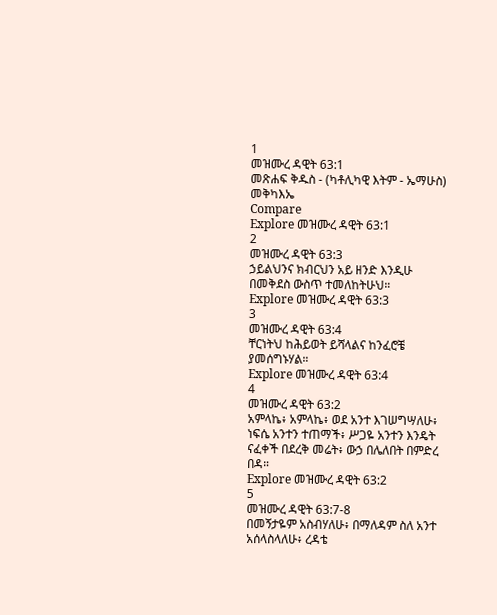1
መዝሙረ ዳዊት 63:1
መጽሐፍ ቅዱስ - (ካቶሊካዊ እትም - ኤማሁስ)
መቅካእኤ
Compare
Explore መዝሙረ ዳዊት 63:1
2
መዝሙረ ዳዊት 63:3
ኃይልህንና ክብርህን አይ ዘንድ እንዲሁ በመቅደስ ውስጥ ተመለከትሁህ።
Explore መዝሙረ ዳዊት 63:3
3
መዝሙረ ዳዊት 63:4
ቸርነትህ ከሕይወት ይሻላልና ከንፈሮቼ ያመሰግኑሃል።
Explore መዝሙረ ዳዊት 63:4
4
መዝሙረ ዳዊት 63:2
አምላኬ፥ አምላኬ፥ ወደ አንተ እገሠግሣለሁ፥ ነፍሴ አንተን ተጠማች፥ ሥጋዬ አንተን እንዴት ናፈቀች በደረቅ መሬት፥ ውኃ በሌለበት በምድረ በዳ።
Explore መዝሙረ ዳዊት 63:2
5
መዝሙረ ዳዊት 63:7-8
በመኝታዬም አስብሃለሁ፥ በማለዳም ስለ አንተ አሰላስላለሁ፥ ረዳቴ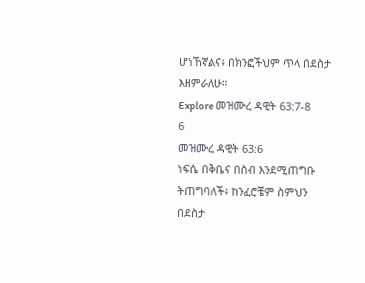ሆነኸኛልና፥ በክንፎችህም ጥላ በደስታ እዘምራለሁ።
Explore መዝሙረ ዳዊት 63:7-8
6
መዝሙረ ዳዊት 63:6
ነፍሴ በቅቤና በስብ እንደሚጠግቡ ትጠግባለች፥ ከንፈሮቼም ስምህን በደስታ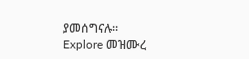ያመሰግናሉ።
Explore መዝሙረ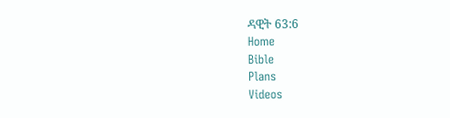ዳዊት 63:6
Home
Bible
Plans
Videos